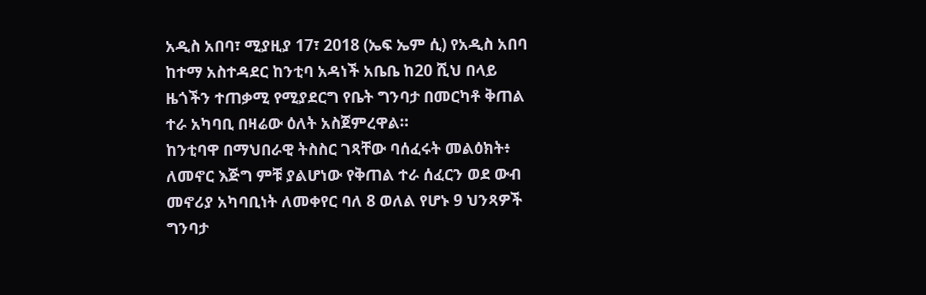አዲስ አበባ፣ ሚያዚያ 17፣ 2018 (ኤፍ ኤም ሲ) የአዲስ አበባ ከተማ አስተዳደር ከንቲባ አዳነች አቤቤ ከ20 ሺህ በላይ ዜጎችን ተጠቃሚ የሚያደርግ የቤት ግንባታ በመርካቶ ቅጠል ተራ አካባቢ በዛሬው ዕለት አስጀምረዋል።
ከንቲባዋ በማህበራዊ ትስስር ገጻቸው ባሰፈሩት መልዕክት፥ ለመኖር እጅግ ምቹ ያልሆነው የቅጠል ተራ ሰፈርን ወደ ውብ መኖሪያ አካባቢነት ለመቀየር ባለ 8 ወለል የሆኑ 9 ህንጻዎች ግንባታ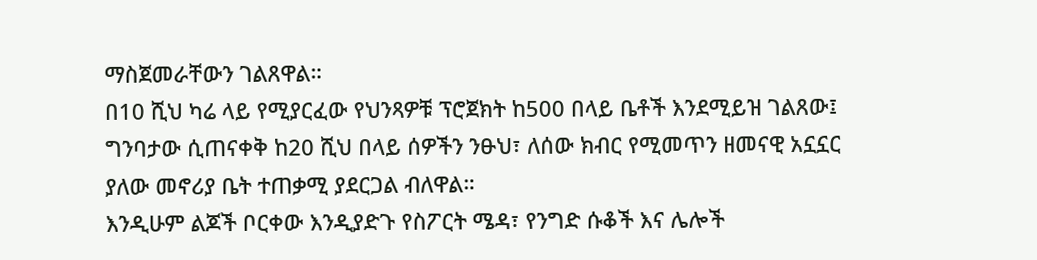ማስጀመራቸውን ገልጸዋል።
በ10 ሺህ ካሬ ላይ የሚያርፈው የህንጻዎቹ ፕሮጀክት ከ500 በላይ ቤቶች እንደሚይዝ ገልጸው፤ ግንባታው ሲጠናቀቅ ከ20 ሺህ በላይ ሰዎችን ንፁህ፣ ለሰው ክብር የሚመጥን ዘመናዊ አኗኗር ያለው መኖሪያ ቤት ተጠቃሚ ያደርጋል ብለዋል።
እንዲሁም ልጆች ቦርቀው እንዲያድጉ የስፖርት ሜዳ፣ የንግድ ሱቆች እና ሌሎች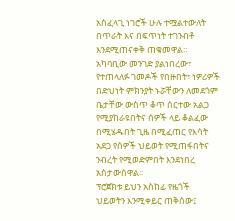አስፈላጊ ነገሮች ሁሉ ተሟልተውለት በጥራት እና በፍጥነት ተገንብቶ እንደሚጠናቀቅ ጠቁመዋል።
አካባቢው መንገድ ያልነበረው፣ የተጠላለፉ ገመዶች የበዙበት፣ ነዎሪዎች በድህነት ምክንያት ኑሯቸውን ለመደጎም ቤታቸው ውስጥ ቆጥ ሰርተው አልጋ የሚያከራዩበትና ሰዎች ላይ ቆልፈው በሚሄዱበት ጊዜ በሚፈጠር የእሳት አደጋ የሰዎች ህይወት የሚጠፋበትና ንብረት የሚወድምበት እንደነበረ አስታውሰዋል።
ፕሮጀክቱ ይህን አስከፊ የዜጎች ህይወትን እንሚቀይር ጠቅሰው፤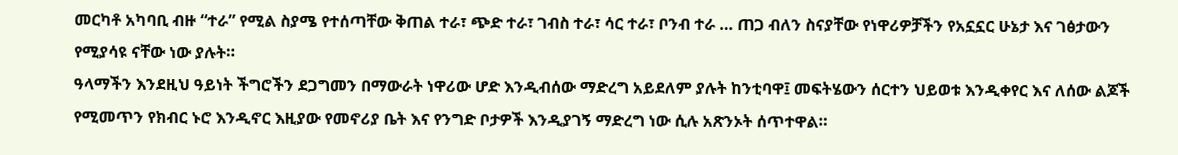መርካቶ አካባቢ ብዙ “ተራ” የሚል ስያሜ የተሰጣቸው ቅጠል ተራ፣ ጭድ ተራ፣ ገብስ ተራ፣ ሳር ተራ፣ ቦንብ ተራ … ጠጋ ብለን ስናያቸው የነዋሪዎቻችን የአኗኗር ሁኔታ እና ገፅታውን የሚያሳዩ ናቸው ነው ያሉት።
ዓላማችን እንደዚህ ዓይነት ችግሮችን ደጋግመን በማውራት ነዋሪው ሆድ እንዲብሰው ማድረግ አይደለም ያሉት ከንቲባዋ፤ መፍትሄውን ሰርተን ህይወቱ እንዲቀየር እና ለሰው ልጆች የሚመጥን የክብር ኑሮ እንዲኖር እዚያው የመኖሪያ ቤት እና የንግድ ቦታዎች እንዲያገኝ ማድረግ ነው ሲሉ አጽንኦት ሰጥተዋል።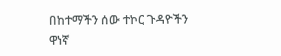በከተማችን ሰው ተኮር ጉዳዮችን ዋነኛ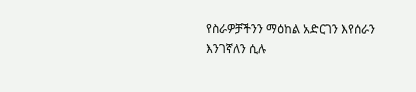የስራዎቻችንን ማዕከል አድርገን እየሰራን እንገኛለን ሲሉ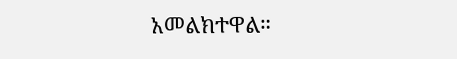አመልክተዋል።